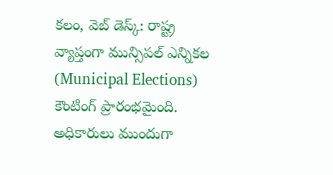కలం, వెబ్ డెస్క్: రాష్ట్ర వ్యాప్తంగా మున్సిపల్ ఎన్నికల (Municipal Elections) కౌంటింగ్ ప్రారంభమైంది. అధికారులు ముందుగా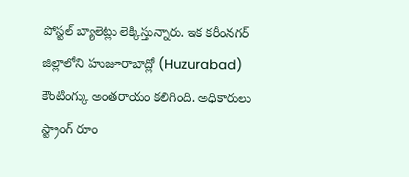పోస్టల్ బ్యాలెట్లు లెక్కిస్తున్నారు. ఇక కరీంనగర్ జిల్లాలోని హుజూరాబాద్లో (Huzurabad) కౌంటింగ్కు అంతరాయం కలిగింది. అధికారులు స్ట్రాంగ్ రూం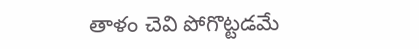తాళం చెవి పోగొట్టడమే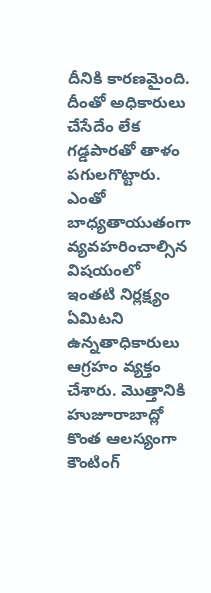దీనికి కారణమైంది. దీంతో అధికారులు చేసేదేం లేక గడ్డపారతో తాళం పగులగొట్టారు. ఎంతో బాధ్యతాయుతంగా వ్యవహరించాల్సిన విషయంలో ఇంతటి నిర్లక్ష్యం ఏమిటని ఉన్నతాధికారులు ఆగ్రహం వ్యక్తం చేశారు. మొత్తానికి హుజూరాబాద్లో కొంత ఆలస్యంగా కౌంటింగ్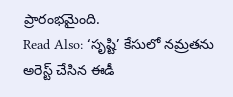ప్రారంభమైంది.
Read Also: ‘సృష్టి’ కేసులో నమ్రతను అరెస్ట్ చేసిన ఈడీ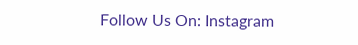Follow Us On: Instagram